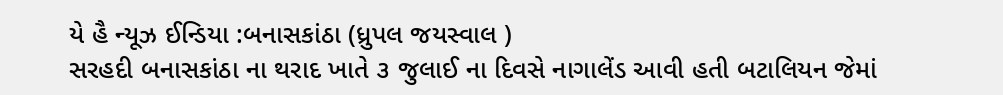યે હૈ ન્યૂઝ ઈન્ડિયા :બનાસકાંઠા (ધ્રુપલ જયસ્વાલ )
સરહદી બનાસકાંઠા ના થરાદ ખાતે ૩ જુલાઈ ના દિવસે નાગાલેંડ આવી હતી બટાલિયન જેમાં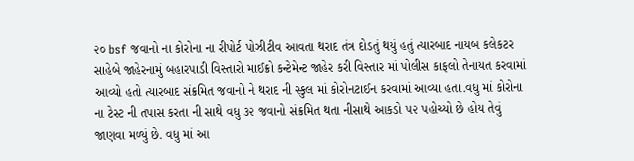૨૦ bsf જવાનો ના કોરોના ના રીપોર્ટ પોઝીટીવ આવતા થરાદ તંત્ર દોડતું થયું હતું ત્યારબાદ નાયબ કલેકટર સાહેબે જાહેરનામું બહારપાડી વિસ્તારો માઈક્રો કન્ટેમેન્ટ જાહેર કરી વિસ્તાર માં પોલીસ કાફલો તેનાયત કરવામાં આવ્યો હતો ત્યારબાદ સંક્રમિત જવાનો ને થરાદ ની સ્કુલ માં કોરોનટાઈન કરવામાં આવ્યા હતા.વધુ માં કોરોના ના ટેસ્ટ ની તપાસ કરતા ની સાથે વધુ ૩૨ જવાનો સંક્રમિત થતા નીસાથે આકડો ૫૨ પહોચ્યો છે હોય તેવું જાણવા મળ્યું છે. વધુ માં આ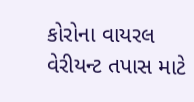કોરોના વાયરલ વેરીયન્ટ તપાસ માટે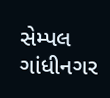સેમ્પલ ગાંધીનગર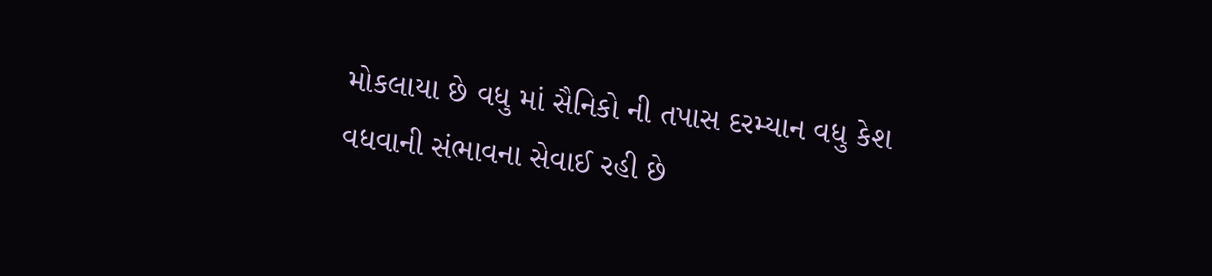મોકલાયા છે વધુ માં સૈનિકો ની તપાસ દરમ્યાન વધુ કેશ વધવાની સંભાવના સેવાઈ રહી છે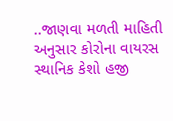..જાણવા મળતી માહિતી અનુસાર કોરોના વાયરસ સ્થાનિક કેશો હજી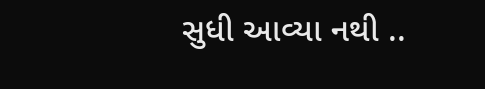સુધી આવ્યા નથી ..